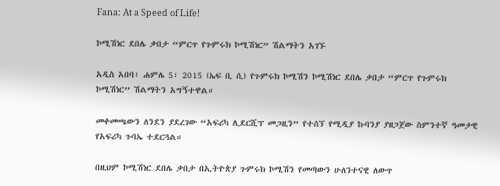Fana: At a Speed of Life!

ኮሚሽነር ደበሌ ቃበታ “ምርጥ የጉምሩክ ኮሚሽነር” ሽልማትን አገኙ

አዲስ አበባ፣ ሐምሌ 5፣ 2015 (ኤፍ ቢ ሲ) የጉምሩክ ኮሚሽን ኮሚሽነር ደበሌ ቃበታ “ምርጥ የጉምሩክ ኮሚሽነር” ሽልማትን አግኝተዋል።

መቀመጫውን ለንደን ያደረገው “አፍሪካ ሊደርሺፕ መጋዚን” የተሰኘ የሚዲያ ኩባንያ ያዘጋጀው ስምንተኛ ዓመታዊ የአፍሪካ ጉባኤ ተደርጓል።

በዚህም ኮሚሽነር ደበሌ ቃበታ በኢትዮጵያ ጉምሩክ ኮሚሽን የመጣውን ሁለንተናዊ ለውጥ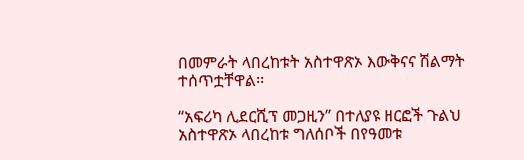በመምራት ላበረከቱት አስተዋጽኦ እውቅናና ሽልማት ተሰጥቷቸዋል፡፡

“አፍሪካ ሊደርሺፕ መጋዚን” በተለያዩ ዘርፎች ጉልህ አስተዋጽኦ ላበረከቱ ግለሰቦች በየዓመቱ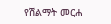የሽልማት መርሐ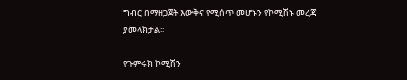ግብር በማዘጋጀት እውቅና የሚሰጥ መሆኑን የኮሚሽኑ መረጃ ያመላክታል፡፡

የጉምሩክ ኮሚሽን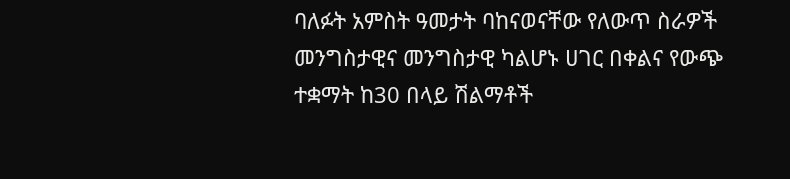ባለፉት አምስት ዓመታት ባከናወናቸው የለውጥ ስራዎች መንግስታዊና መንግስታዊ ካልሆኑ ሀገር በቀልና የውጭ ተቋማት ከ30 በላይ ሽልማቶች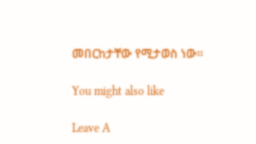መበርከታቸው የሚታወስ ነው፡፡

You might also like

Leave A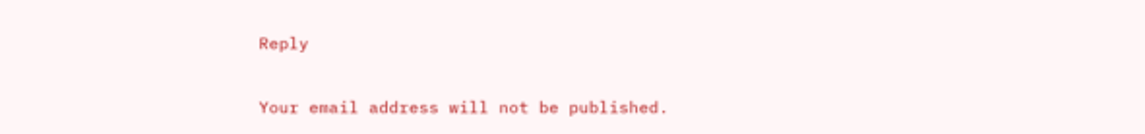Reply

Your email address will not be published.